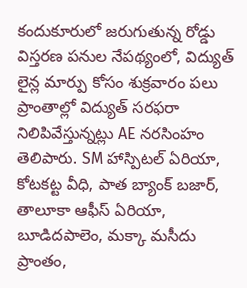కందుకూరులో జరుగుతున్న రోడ్డు విస్తరణ పనుల నేపథ్యంలో, విద్యుత్ లైన్ల మార్పు కోసం శుక్రవారం పలు ప్రాంతాల్లో విద్యుత్ సరఫరా నిలిపివేస్తున్నట్లు AE నరసింహం తెలిపారు. SM హాస్పిటల్ ఏరియా, కోటకట్ట వీధి, పాత బ్యాంక్ బజార్, తాలూకా ఆఫీస్ ఏరియా, బూడిదపాలెం, మక్కా మసీదు ప్రాంతం,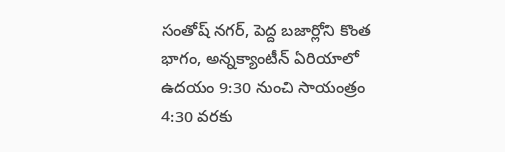సంతోష్ నగర్, పెద్ద బజార్లోని కొంత భాగం, అన్నక్యాంటీన్ ఏరియాలో ఉదయం 9:30 నుంచి సాయంత్రం 4:30 వరకు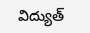విద్యుత్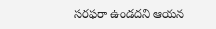సరఫరా ఉండదని ఆయన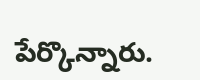పేర్కొన్నారు.